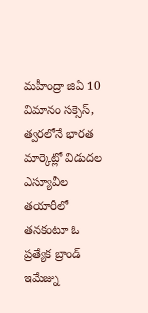మహీంద్రా జిఏ 10 విమానం సక్సెస్, త్వరలోనే భారత మార్కెట్లో విడుదల
ఎస్యూవీల తయారీలో తనకంటూ ఓ ప్రత్యేక బ్రాండ్ ఇమేజ్ను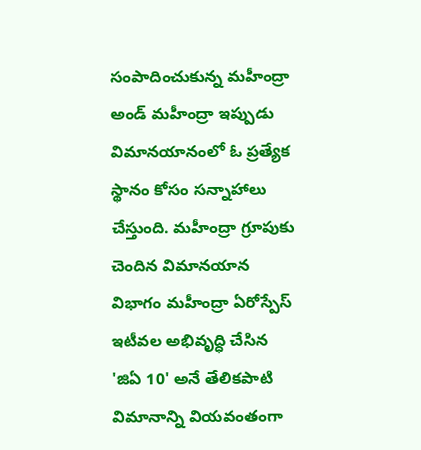సంపాదించుకున్న మహీంద్రా అండ్ మహీంద్రా ఇప్పుడు విమానయానంలో ఓ ప్రత్యేక స్థానం కోసం సన్నాహాలు చేస్తుంది. మహీంద్రా గ్రూపుకు చెందిన విమానయాన విభాగం మహీంద్రా ఏరోస్పేస్ ఇటీవల అభివృద్ధి చేసిన 'జిఏ 10' అనే తేలికపాటి విమానాన్ని వియవంతంగా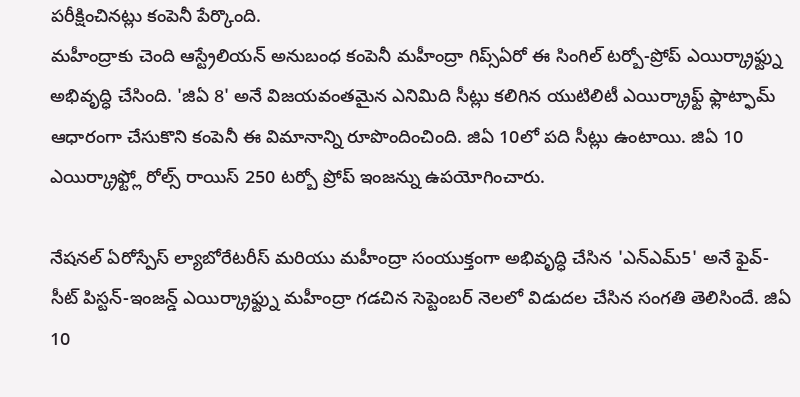పరీక్షించినట్లు కంపెనీ పేర్కొంది.
మహీంద్రాకు చెంది ఆస్ట్రేలియన్ అనుబంధ కంపెనీ మహీంద్రా గిప్స్ఏరో ఈ సింగిల్ టర్బో-ప్రోప్ ఎయిర్క్రాఫ్ట్ను అభివృద్ధి చేసింది. 'జిఏ 8' అనే విజయవంతమైన ఎనిమిది సీట్లు కలిగిన యుటిలిటీ ఎయిర్క్రాఫ్ట్ ఫ్లాట్ఫామ్ ఆధారంగా చేసుకొని కంపెనీ ఈ విమానాన్ని రూపొందించింది. జిఏ 10లో పది సీట్లు ఉంటాయి. జిఏ 10 ఎయిర్క్రాఫ్ట్లో రోల్స్ రాయిస్ 250 టర్బో ప్రోప్ ఇంజన్ను ఉపయోగించారు.

నేషనల్ ఏరోస్పేస్ ల్యాబోరేటరీస్ మరియు మహీంద్రా సంయుక్తంగా అభివృద్ధి చేసిన 'ఎన్ఎమ్5' అనే ఫైవ్-సీట్ పిస్టన్-ఇంజన్డ్ ఎయిర్క్రాఫ్ట్ను మహీంద్రా గడచిన సెప్టెంబర్ నెలలో విడుదల చేసిన సంగతి తెలిసిందే. జిఏ 10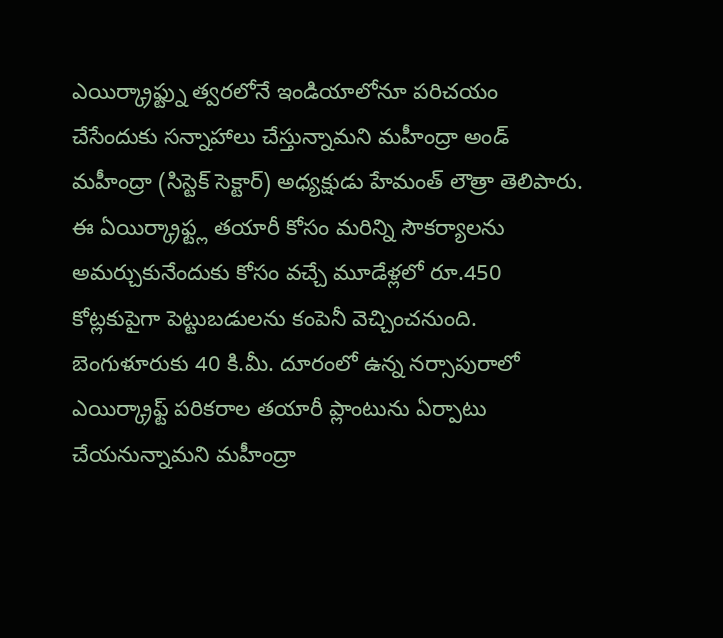ఎయిర్క్రాఫ్ట్ను త్వరలోనే ఇండియాలోనూ పరిచయం చేసేందుకు సన్నాహాలు చేస్తున్నామని మహీంద్రా అండ్ మహీంద్రా (సిస్టెక్ సెక్టార్) అధ్యక్షుడు హేమంత్ లౌత్రా తెలిపారు.
ఈ ఏయిర్క్రాఫ్ట్ల తయారీ కోసం మరిన్ని సౌకర్యాలను అమర్చుకునేందుకు కోసం వచ్చే మూడేళ్లలో రూ.450 కోట్లకుపైగా పెట్టుబడులను కంపెనీ వెచ్చించనుంది. బెంగుళూరుకు 40 కి.మీ. దూరంలో ఉన్న నర్సాపురాలో ఎయిర్క్రాఫ్ట్ పరికరాల తయారీ ప్లాంటును ఏర్పాటు చేయనున్నామని మహీంద్రా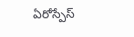ఏరోస్పేస్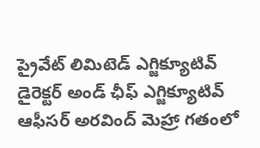ప్రైవేట్ లిమిటెడ్ ఎగ్జిక్యూటివ్ డైరెక్టర్ అండ్ ఛీఫ్ ఎగ్జిక్యూటివ్ ఆఫీసర్ అరవింద్ మెహ్రా గతంలో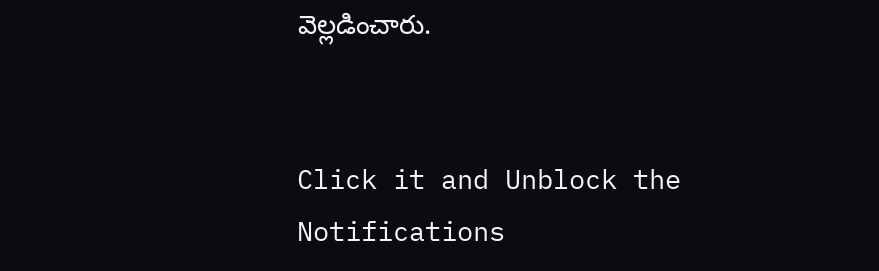వెల్లడించారు.


Click it and Unblock the Notifications